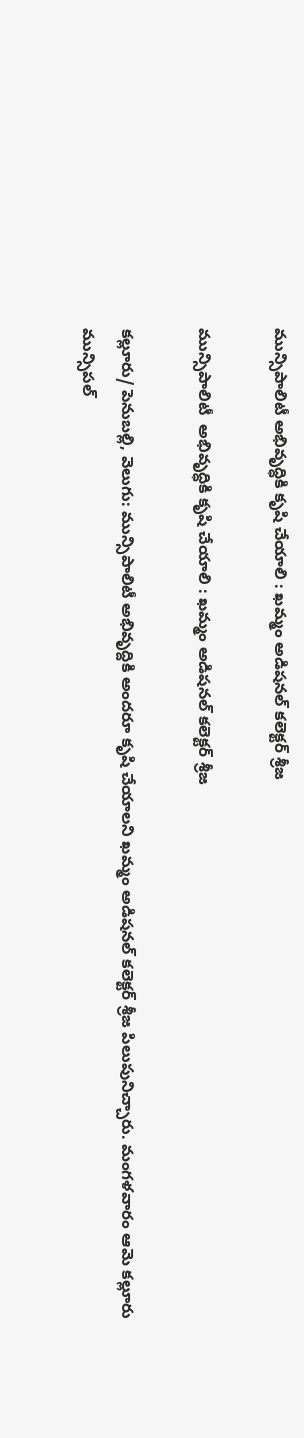మున్సిపాలిటీ అభివృద్ధికి కృషి చేయాలి : ఖమ్మం అడిషనల్ కలెక్టర్ శ్రీజ

మున్సిపాలిటీ  అభివృద్ధికి కృషి చేయాలి : ఖమ్మం అడిషనల్ కలెక్టర్ శ్రీజ

కల్లూరు/ పెనుబల్లి, వెలుగు: మున్సిపాలిటీ అభివృద్దికి అందరూ కృషి చేయాలని ఖమ్మం అడిషనల్ కలెక్టర్ శ్రీజ పిలుపునిచ్చారు. మంగళవారం ఆమె కల్లూరు మున్సిపల్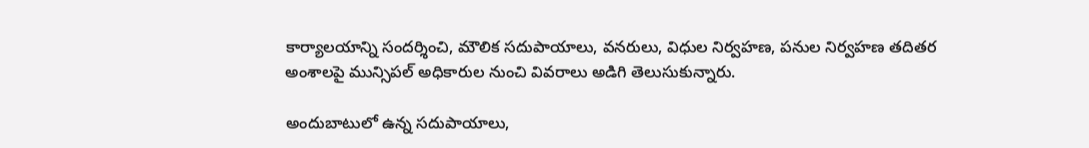కార్యాలయాన్ని సందర్శించి, మౌలిక సదుపాయాలు, వనరులు, విధుల నిర్వహణ, పనుల నిర్వహణ తదితర అంశాలపై మున్సిపల్ అధికారుల నుంచి వివరాలు అడిగి తెలుసుకున్నారు.

అందుబాటులో ఉన్న సదుపాయాలు,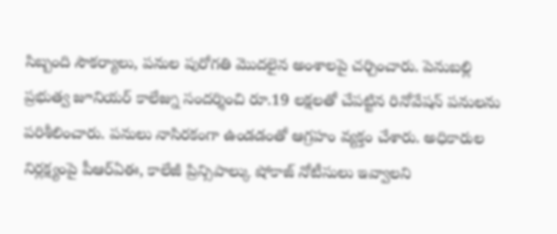సిబ్బంది సౌకర్యాలు, పనుల పురోగతి మొదలైన అంశాలపై చర్చించారు. పెనుబల్లి ప్రభుత్వ జూనియర్ కాలేజ్ను సందర్శించి రూ.19 లక్షలతో చేపట్టిన రినోవేషన్ పనులను పరిశీలించారు. పనులు నాసిరకంగా ఉండడంతో ఆగ్రహం వ్యక్తం చేశారు. అధికారుల నిర్లక్ష్యంపై పీఆర్ఏఈ, కాలేజీ ప్రిన్సిపాల్కు షోకాజ్ నోటీసులు ఇవ్వాలని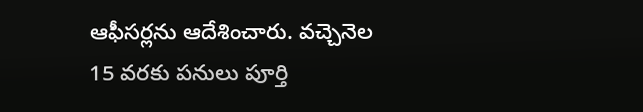ఆఫీసర్లను ఆదేశించారు. వచ్చెనెల 15 వరకు పనులు పూర్తి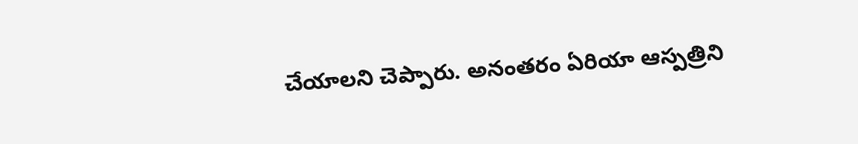చేయాలని చెప్పారు. అనంతరం ఏరియా ఆస్పత్రిని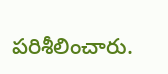పరిశీలించారు.